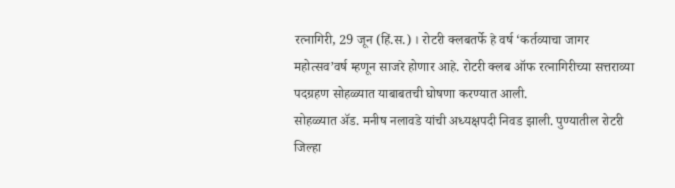रत्नागिरी, 29 जून (हिं.स.) । रोटरी क्लबतर्फे हे वर्ष ‘कर्तव्याचा जागर महोत्सव’वर्ष म्हणून साजरे होणार आहे. रोटरी क्लब ऑफ रत्नागिरीच्या सत्तराव्या पदग्रहण सोहळ्यात याबाबतची घोषणा करण्यात आली.
सोहळ्यात ॲड. मनीष नलावडे यांची अध्यक्षपदी निवड झाली. पुण्यातील रोटरी जिल्हा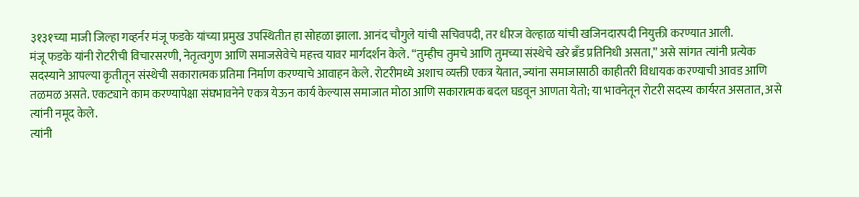३१३१च्या माजी जिल्हा गव्हर्नर मंजू फडके यांच्या प्रमुख उपस्थितीत हा सोहळा झाला. आनंद चौगुले यांची सचिवपदी, तर धीरज वेल्हाळ यांची खजिनदारपदी नियुक्ती करण्यात आली.
मंजू फडके यांनी रोटरीची विचारसरणी, नेतृत्वगुण आणि समाजसेवेचे महत्त्व यावर मार्गदर्शन केले. “तुम्हीच तुमचे आणि तुमच्या संस्थेचे खरे ब्रँड प्रतिनिधी असता,” असे सांगत त्यांनी प्रत्येक सदस्याने आपल्या कृतीतून संस्थेची सकारात्मक प्रतिमा निर्माण करण्याचे आवाहन केले. रोटरीमध्ये अशाच व्यक्ती एकत्र येतात, ज्यांना समाजासाठी काहीतरी विधायक करण्याची आवड आणि तळमळ असते. एकट्याने काम करण्यापेक्षा संघभावनेने एकत्र येऊन कार्य केल्यास समाजात मोठा आणि सकारात्मक बदल घडवून आणता येतो; या भावनेतून रोटरी सदस्य कार्यरत असतात, असे त्यांनी नमूद केले.
त्यांनी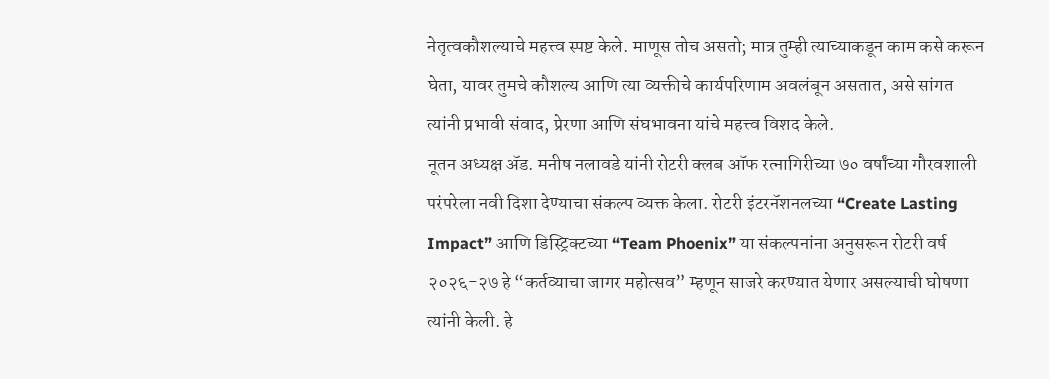नेतृत्वकौशल्याचे महत्त्व स्पष्ट केले. माणूस तोच असतो; मात्र तुम्ही त्याच्याकडून काम कसे करून घेता, यावर तुमचे कौशल्य आणि त्या व्यक्तीचे कार्यपरिणाम अवलंबून असतात, असे सांगत त्यांनी प्रभावी संवाद, प्रेरणा आणि संघभावना यांचे महत्त्व विशद केले.
नूतन अध्यक्ष ॲड. मनीष नलावडे यांनी रोटरी क्लब ऑफ रत्नागिरीच्या ७० वर्षांच्या गौरवशाली परंपरेला नवी दिशा देण्याचा संकल्प व्यक्त केला. रोटरी इंटरनॅशनलच्या “Create Lasting Impact” आणि डिस्ट्रिक्टच्या “Team Phoenix” या संकल्पनांना अनुसरून रोटरी वर्ष २०२६-२७ हे “कर्तव्याचा जागर महोत्सव” म्हणून साजरे करण्यात येणार असल्याची घोषणा त्यांनी केली. हे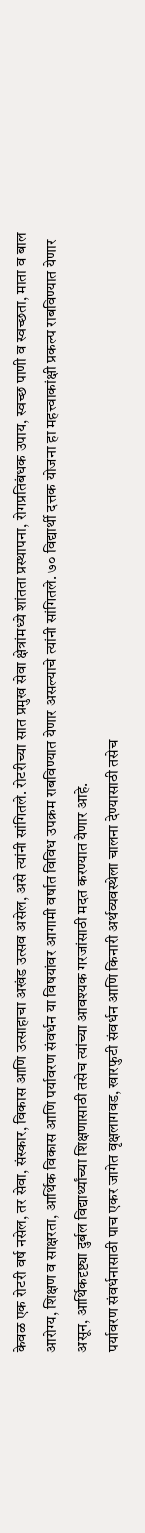केवळ एक रोटरी वर्ष नसेल, तर सेवा, संस्कार, विकास आणि उत्साहाचा अखंड उत्सव असेल, असे त्यांनी सांगितले. रोटरीच्या सात प्रमुख सेवा क्षेत्रांमध्ये शांतता प्रस्थापना, रोगप्रतिबंधक उपाय, स्वच्छ पाणी व स्वच्छता, माता व बाल आरोग्य, शिक्षण व साक्षरता, आर्थिक विकास आणि पर्यावरण संवर्धन या विषयांवर आगामी वर्षात विविध उपक्रम राबविण्यात येणार असल्याचे त्यांनी सांगितले. ७० विद्यार्थी दत्तक योजना हा महत्त्वाकांक्षी प्रकल्प राबविण्यात येणार असून, आर्थिकदृष्ट्या दुर्बल विद्यार्थ्यांच्या शिक्षणासाठी तसेच त्यांच्या आवश्यक गरजांसाठी मदत करण्यात येणार आहे.
पर्यावरण संवर्धनासाठी पाच एकर जागेत वृक्षलागवड, खारफुटी संवर्धन आणि किनारी अर्थव्यवस्थेला चालना देण्यासाठी तसेच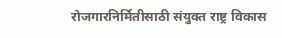रोजगारनिर्मितीसाठी संयुक्त राष्ट्र विकास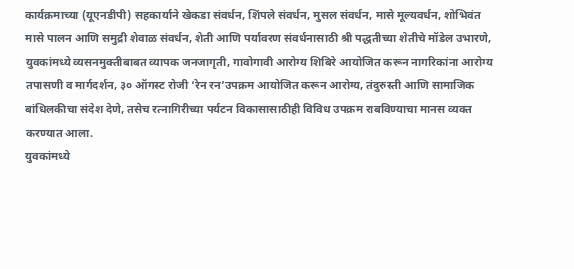कार्यक्रमाच्या (यूएनडीपी) सहकार्याने खेकडा संवर्धन, शिंपले संवर्धन, मुसल संवर्धन, मासे मूल्यवर्धन, शोभिवंत मासे पालन आणि समुद्री शेवाळ संवर्धन, शेती आणि पर्यावरण संवर्धनासाठी श्री पद्धतीच्या शेतीचे मॉडेल उभारणे, युवकांमध्ये व्यसनमुक्तीबाबत व्यापक जनजागृती, गावोगावी आरोग्य शिबिरे आयोजित करून नागरिकांना आरोग्य तपासणी व मार्गदर्शन, ३० ऑगस्ट रोजी ‘रेन रन’उपक्रम आयोजित करून आरोग्य, तंदुरुस्ती आणि सामाजिक बांधिलकीचा संदेश देणे, तसेच रत्नागिरीच्या पर्यटन विकासासाठीही विविध उपक्रम राबविण्याचा मानस व्यक्त करण्यात आला.
युवकांमध्ये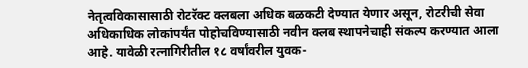नेतृत्वविकासासाठी रोटरॅक्ट क्लबला अधिक बळकटी देण्यात येणार असून, रोटरीची सेवा अधिकाधिक लोकांपर्यंत पोहोचविण्यासाठी नवीन क्लब स्थापनेचाही संकल्प करण्यात आला आहे. यावेळी रत्नागिरीतील १८ वर्षांवरील युवक-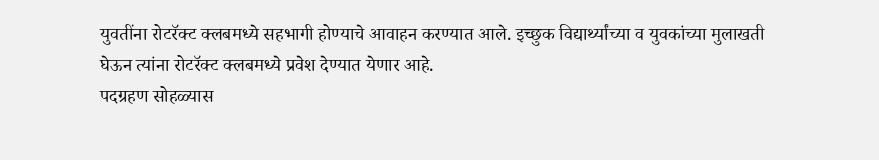युवतींना रोटरॅक्ट क्लबमध्ये सहभागी होण्याचे आवाहन करण्यात आले. इच्छुक विद्यार्थ्यांच्या व युवकांच्या मुलाखती घेऊन त्यांना रोटरॅक्ट क्लबमध्ये प्रवेश देण्यात येणार आहे.
पदग्रहण सोहळ्यास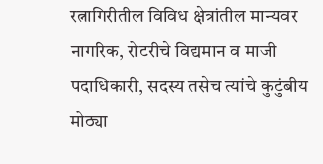रत्नागिरीतील विविध क्षेत्रांतील मान्यवर नागरिक, रोटरीचे विद्यमान व माजी पदाधिकारी, सदस्य तसेच त्यांचे कुटुंबीय मोठ्या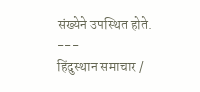संख्येने उपस्थित होते.
---
हिंदुस्थान समाचार /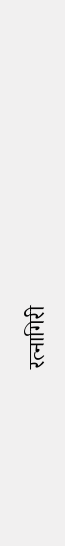रत्नागिरी